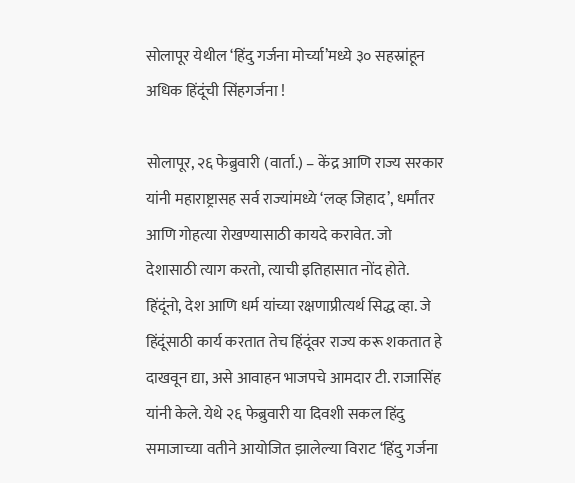सोलापूर येथील ‘हिंदु गर्जना मोर्च्या’मध्ये ३० सहस्रांहून अधिक हिंदूंची सिंहगर्जना !

सोलापूर, २६ फेब्रुवारी (वार्ता.) – केंद्र आणि राज्य सरकार यांनी महाराष्ट्रासह सर्व राज्यांमध्ये ‘लव्ह जिहाद’, धर्मांतर आणि गोहत्या रोखण्यासाठी कायदे करावेत. जो देशासाठी त्याग करतो, त्याची इतिहासात नोंद होते. हिंदूंनो, देश आणि धर्म यांच्या रक्षणाप्रीत्यर्थ सिद्ध व्हा. जे हिंदूंसाठी कार्य करतात तेच हिंदूंवर राज्य करू शकतात हे दाखवून द्या, असे आवाहन भाजपचे आमदार टी. राजासिंह यांनी केले. येथे २६ फेब्रुवारी या दिवशी सकल हिंदु समाजाच्या वतीने आयोजित झालेल्या विराट ‘हिंदु गर्जना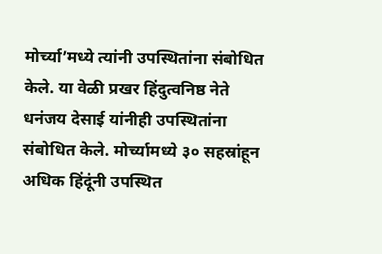मोर्च्या’मध्ये त्यांनी उपस्थितांना संबोधित केले. या वेळी प्रखर हिंदुत्वनिष्ठ नेते धनंजय देसाई यांनीही उपस्थितांना संबोधित केले. मोर्च्यामध्ये ३० सहस्रांहून अधिक हिंदूंनी उपस्थित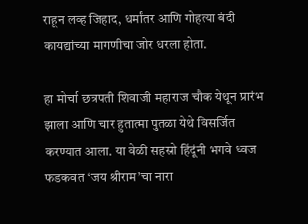राहून लव्ह जिहाद, धर्मांतर आणि गोहत्या बंदी कायद्यांच्या मागणीचा जोर धरला होता.

हा मोर्चा छत्रपती शिवाजी महाराज चौक येथून प्रारंभ झाला आणि चार हुतात्मा पुतळा येथे विसर्जित करण्यात आला. या वेळी सहस्रो हिंदूंनी भगवे ध्वज फडकवत ‘जय श्रीराम’चा नारा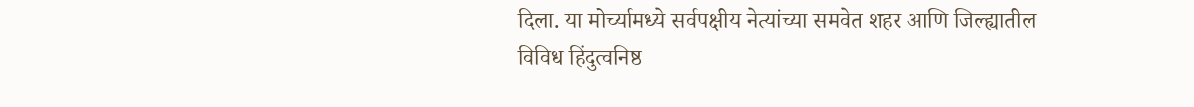दिला. या मोर्च्यामध्ये सर्वपक्षीय नेत्यांच्या समवेत शहर आणि जिल्ह्यातील विविध हिंदुत्वनिष्ठ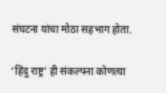संघटना यांचा मोठा सहभाग होता.

‘हिंदु राष्ट्र’ ही संकल्पना कोणत्या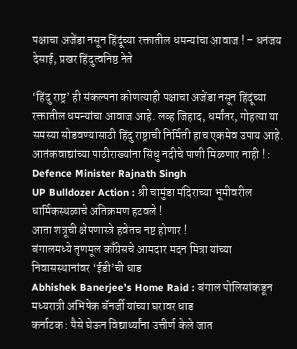पक्षाचा अजेंडा नसून हिंदूंच्या रक्तातील धमन्यांचा आवाज ! – धनंजय देसाई, प्रखर हिंदुत्वनिष्ठ नेते

‘हिंदु राष्ट्र’ ही संकल्पना कोणत्याही पक्षाचा अजेंडा नसून हिंदूंच्या रक्तातील धमन्यांचा आवाज आहे. लव्ह जिहाद, धर्मांतर, गोहत्या या समस्या सोडवण्यासाठी हिंदु राष्ट्राची निर्मिती हाच एकमेव उपाय आहे.
आतंकवाद्यांच्या पाठीराख्यांना सिंधु नदीचे पाणी मिळणार नाही ! : Defence Minister Rajnath Singh
UP Bulldozer Action : श्री चामुंडा मंदिराच्या भूमीवरील धार्मिकस्थळाचे अतिक्रमण हटवले !
आता शत्रूची क्षेपणास्त्रे हवेतच नष्ट होणार !
बंगालमध्ये तृणमूल काँग्रेसचे आमदार मदन मित्रा यांच्या निवासस्थानांवर ‘ईडी’ची धाड
Abhishek Banerjee’s Home Raid : बंगाल पोलिसांकडून मध्यरात्री अभिषेक बॅनर्जी यांच्या घरावर धाड
कर्नाटक : पैसे घेऊन विद्यार्थ्यांना उत्तीर्ण केले जात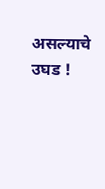असल्याचे उघड !